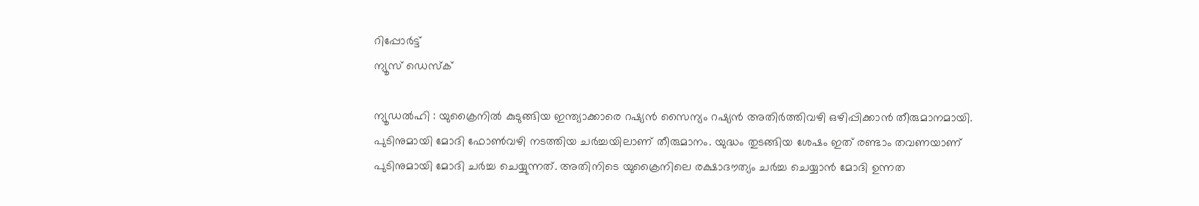റിപ്പോര്‍ട്ട്
ന്യൂസ് ഡെസ്ക്

ന്യൂഡല്‍ഹി : യുക്രൈനില്‍ കുടുങ്ങിയ ഇന്ത്യാക്കാരെ റഷ്യന്‍ സൈന്യം റഷ്യന്‍ അതിര്‍ത്തിവഴി ഒഴിപ്പിക്കാന്‍ തീരുമാനമായി. പുടിനുമായി മോദി ഫോണ്‍വഴി നടത്തിയ ചര്‍ച്ചയിലാണ്‌ തീരുമാനം. യുദ്ധം തുടങ്ങിയ ശേഷം ഇത്‌ രണ്ടാം തവണയാണ്‌ പുടിനുമായി മോദി ചര്‍ച്ച ചെയ്യുന്നത്‌. അതിനിടെ യുക്രൈനിലെ രക്ഷാദൗത്യം ചര്‍ച്ച ചെയ്യാന്‍ മോദി ഉന്നത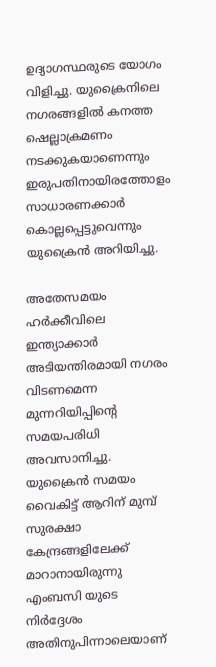ഉദ്യാഗസ്ഥരുടെ യോഗം വിളിച്ചു. യുക്രൈനിലെ നഗരങ്ങളില്‍ കനത്ത ഷെല്ലാക്രമണം നടക്കുകയാണെന്നും ഇരുപതിനായിരത്തോളം സാധാരണക്കാര്‍ കൊല്ലപ്പെട്ടുവെന്നും യുക്രൈന്‍ അറിയിച്ചു.

അതേസമയം ഹര്‍ക്കീവിലെ ഇന്ത്യാക്കാര്‍ അടിയന്തിരമായി നഗരം വിടണമെന്ന മുന്നറിയിപ്പിന്റെ സമയപരിധി അവസാനിച്ചു. യുക്രൈന്‍ സമയം വൈകിട്ട്‌ ആറിന്‌ മുമ്പ്‌ സുരക്ഷാ കേന്ദ്രങ്ങളിലേക്ക്‌ മാറാനായിരുന്നു എംബസി യുടെ നിര്‍ദ്ദേശം അതിനുപിന്നാലെയാണ്‌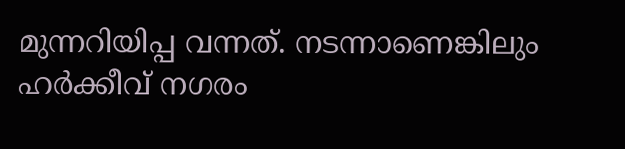മുന്നറിയിപ്പ വന്നത്‌. നടന്നാണെങ്കിലും ഹര്‍ക്കീവ്‌ നഗരം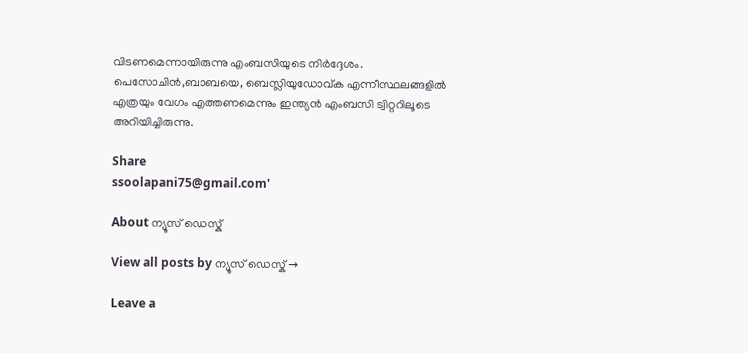വിടണമെന്നായിരുന്നു എംബസിയുടെ നിര്‍ദ്ദേശം. പെസോചിന്‍,ബാബയെ, ബെസ്ലിയുഡോവ്‌ക എന്നീസ്ഥലങ്ങളില്‍ എത്രയും വേഗം എത്തണമെന്നും ഇന്ത്യന്‍ എംബസി ട്വിറ്ററിലൂടെ അറിയിച്ചിരുന്നു.

Share
ssoolapani75@gmail.com'

About ന്യൂസ് ഡെസ്ക്

View all posts by ന്യൂസ് ഡെസ്ക് →

Leave a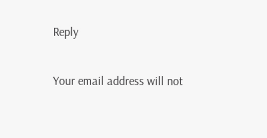Reply

Your email address will not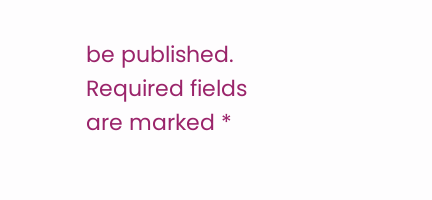be published. Required fields are marked *